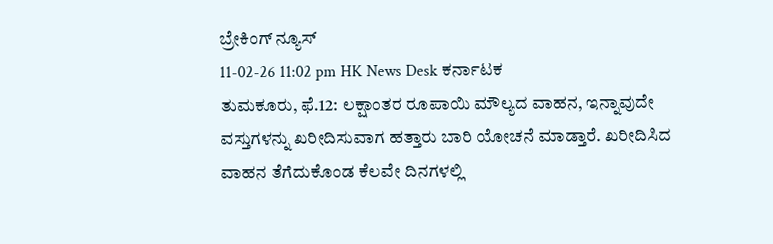ಬ್ರೇಕಿಂಗ್ ನ್ಯೂಸ್
11-02-26 11:02 pm HK News Desk ಕರ್ನಾಟಕ
ತುಮಕೂರು, ಫೆ.12: ಲಕ್ಷಾಂತರ ರೂಪಾಯಿ ಮೌಲ್ಯದ ವಾಹನ, ಇನ್ನಾವುದೇ ವಸ್ತುಗಳನ್ನು ಖರೀದಿಸುವಾಗ ಹತ್ತಾರು ಬಾರಿ ಯೋಚನೆ ಮಾಡ್ತಾರೆ. ಖರೀದಿಸಿದ ವಾಹನ ತೆಗೆದುಕೊಂಡ ಕೆಲವೇ ದಿನಗಳಲ್ಲಿ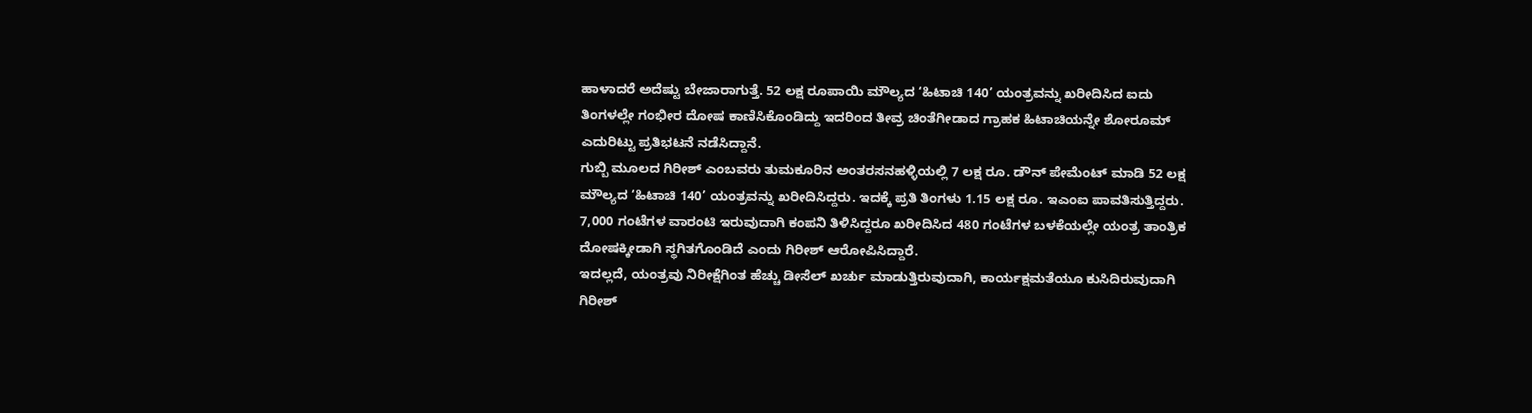ಹಾಳಾದರೆ ಅದೆಷ್ಟು ಬೇಜಾರಾಗುತ್ತೆ. 52 ಲಕ್ಷ ರೂಪಾಯಿ ಮೌಲ್ಯದ ‘ಹಿಟಾಚಿ 140’ ಯಂತ್ರವನ್ನು ಖರೀದಿಸಿದ ಐದು ತಿಂಗಳಲ್ಲೇ ಗಂಭೀರ ದೋಷ ಕಾಣಿಸಿಕೊಂಡಿದ್ದು ಇದರಿಂದ ತೀವ್ರ ಚಿಂತೆಗೀಡಾದ ಗ್ರಾಹಕ ಹಿಟಾಚಿಯನ್ನೇ ಶೋರೂಮ್ ಎದುರಿಟ್ಟು ಪ್ರತಿಭಟನೆ ನಡೆಸಿದ್ದಾನೆ.
ಗುಬ್ಬಿ ಮೂಲದ ಗಿರೀಶ್ ಎಂಬವರು ತುಮಕೂರಿನ ಅಂತರಸನಹಳ್ಳಿಯಲ್ಲಿ 7 ಲಕ್ಷ ರೂ. ಡೌನ್ ಪೇಮೆಂಟ್ ಮಾಡಿ 52 ಲಕ್ಷ ಮೌಲ್ಯದ ‘ಹಿಟಾಚಿ 140’ ಯಂತ್ರವನ್ನು ಖರೀದಿಸಿದ್ದರು. ಇದಕ್ಕೆ ಪ್ರತಿ ತಿಂಗಳು 1.15 ಲಕ್ಷ ರೂ. ಇಎಂಐ ಪಾವತಿಸುತ್ತಿದ್ದರು. 7,000 ಗಂಟೆಗಳ ವಾರಂಟಿ ಇರುವುದಾಗಿ ಕಂಪನಿ ತಿಳಿಸಿದ್ದರೂ ಖರೀದಿಸಿದ 480 ಗಂಟೆಗಳ ಬಳಕೆಯಲ್ಲೇ ಯಂತ್ರ ತಾಂತ್ರಿಕ ದೋಷಕ್ಕೀಡಾಗಿ ಸ್ಥಗಿತಗೊಂಡಿದೆ ಎಂದು ಗಿರೀಶ್ ಆರೋಪಿಸಿದ್ದಾರೆ.
ಇದಲ್ಲದೆ, ಯಂತ್ರವು ನಿರೀಕ್ಷೆಗಿಂತ ಹೆಚ್ಚು ಡೀಸೆಲ್ ಖರ್ಚು ಮಾಡುತ್ತಿರುವುದಾಗಿ, ಕಾರ್ಯಕ್ಷಮತೆಯೂ ಕುಸಿದಿರುವುದಾಗಿ ಗಿರೀಶ್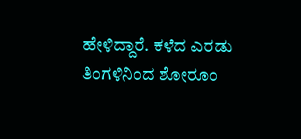ಹೇಳಿದ್ದಾರೆ. ಕಳೆದ ಎರಡು ತಿಂಗಳಿನಿಂದ ಶೋರೂಂ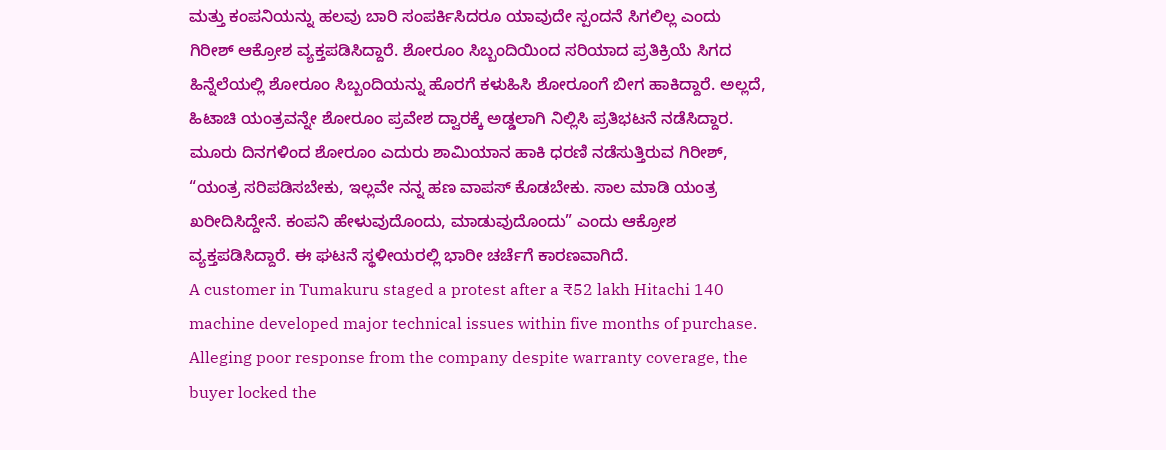ಮತ್ತು ಕಂಪನಿಯನ್ನು ಹಲವು ಬಾರಿ ಸಂಪರ್ಕಿಸಿದರೂ ಯಾವುದೇ ಸ್ಪಂದನೆ ಸಿಗಲಿಲ್ಲ ಎಂದು ಗಿರೀಶ್ ಆಕ್ರೋಶ ವ್ಯಕ್ತಪಡಿಸಿದ್ದಾರೆ. ಶೋರೂಂ ಸಿಬ್ಬಂದಿಯಿಂದ ಸರಿಯಾದ ಪ್ರತಿಕ್ರಿಯೆ ಸಿಗದ ಹಿನ್ನೆಲೆಯಲ್ಲಿ ಶೋರೂಂ ಸಿಬ್ಬಂದಿಯನ್ನು ಹೊರಗೆ ಕಳುಹಿಸಿ ಶೋರೂಂಗೆ ಬೀಗ ಹಾಕಿದ್ದಾರೆ. ಅಲ್ಲದೆ, ಹಿಟಾಚಿ ಯಂತ್ರವನ್ನೇ ಶೋರೂಂ ಪ್ರವೇಶ ದ್ವಾರಕ್ಕೆ ಅಡ್ಡಲಾಗಿ ನಿಲ್ಲಿಸಿ ಪ್ರತಿಭಟನೆ ನಡೆಸಿದ್ದಾರ.
ಮೂರು ದಿನಗಳಿಂದ ಶೋರೂಂ ಎದುರು ಶಾಮಿಯಾನ ಹಾಕಿ ಧರಣಿ ನಡೆಸುತ್ತಿರುವ ಗಿರೀಶ್, “ಯಂತ್ರ ಸರಿಪಡಿಸಬೇಕು, ಇಲ್ಲವೇ ನನ್ನ ಹಣ ವಾಪಸ್ ಕೊಡಬೇಕು. ಸಾಲ ಮಾಡಿ ಯಂತ್ರ ಖರೀದಿಸಿದ್ದೇನೆ. ಕಂಪನಿ ಹೇಳುವುದೊಂದು, ಮಾಡುವುದೊಂದು” ಎಂದು ಆಕ್ರೋಶ ವ್ಯಕ್ತಪಡಿಸಿದ್ದಾರೆ. ಈ ಘಟನೆ ಸ್ಥಳೀಯರಲ್ಲಿ ಭಾರೀ ಚರ್ಚೆಗೆ ಕಾರಣವಾಗಿದೆ.
A customer in Tumakuru staged a protest after a ₹52 lakh Hitachi 140 machine developed major technical issues within five months of purchase. Alleging poor response from the company despite warranty coverage, the buyer locked the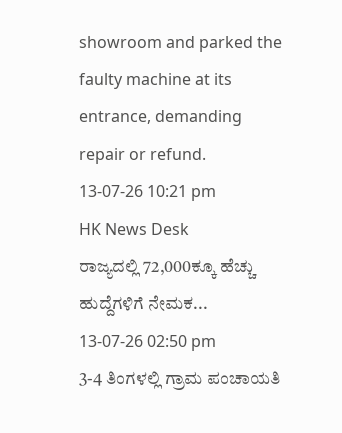showroom and parked the faulty machine at its entrance, demanding repair or refund.
13-07-26 10:21 pm
HK News Desk
ರಾಜ್ಯದಲ್ಲಿ 72,000ಕ್ಕೂ ಹೆಚ್ಚು ಹುದ್ದೆಗಳಿಗೆ ನೇಮಕ...
13-07-26 02:50 pm
3-4 ತಿಂಗಳಲ್ಲಿ ಗ್ರಾಮ ಪಂಚಾಯತಿ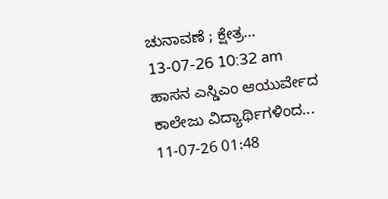ಚುನಾವಣೆ ; ಕ್ಷೇತ್ರ...
13-07-26 10:32 am
ಹಾಸನ ಎಸ್ಡಿಎಂ ಆಯುರ್ವೇದ ಕಾಲೇಜು ವಿದ್ಯಾರ್ಥಿಗಳಿಂದ...
11-07-26 01:48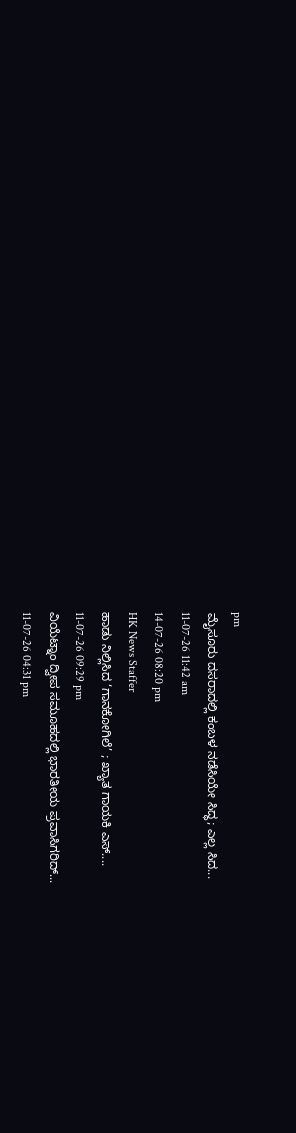pm
ಮೈಸೂರು ದಸರಾದಲ್ಲಿ ಕಂಬಳ ನಡೆಸಿಯೇ ಸಿದ್ಧ; ಎಲ್ಲ ಸಿದ...
11-07-26 11:42 am
14-07-26 08:20 pm
HK News Staffer
ಹಾಡು ನಿಲ್ಲಿಸಿದ ‘ಗಾನಕೋಗಿಲೆ’ ; ಖ್ಯಾತ ಗಾಯಕಿ ಎಸ್....
11-07-26 09:29 pm
ವಿಯೆಟ್ನಾಂ ದ್ವೀಪ ಸಮೂಹದಲ್ಲಿ ಭಾರತೀಯ ಪ್ರವಾಸಿಗರಿದ್...
11-07-26 04:31 pm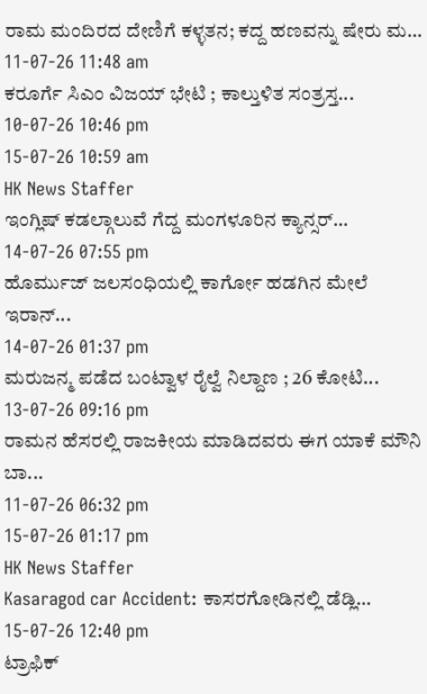ರಾಮ ಮಂದಿರದ ದೇಣಿಗೆ ಕಳ್ಳತನ; ಕದ್ದ ಹಣವನ್ನು ಷೇರು ಮ...
11-07-26 11:48 am
ಕರೂರ್ಗೆ ಸಿಎಂ ವಿಜಯ್ ಭೇಟಿ ; ಕಾಲ್ತುಳಿತ ಸಂತ್ರಸ್ತ...
10-07-26 10:46 pm
15-07-26 10:59 am
HK News Staffer
ಇಂಗ್ಲಿಷ್ ಕಡಲ್ಗಾಲುವೆ ಗೆದ್ದ ಮಂಗಳೂರಿನ ಕ್ಯಾನ್ಸರ್...
14-07-26 07:55 pm
ಹೊರ್ಮುಜ್ ಜಲಸಂಧಿಯಲ್ಲಿ ಕಾರ್ಗೋ ಹಡಗಿನ ಮೇಲೆ ಇರಾನ್...
14-07-26 01:37 pm
ಮರುಜನ್ಮ ಪಡೆದ ಬಂಟ್ವಾಳ ರೈಲ್ವೆ ನಿಲ್ದಾಣ ; 26 ಕೋಟಿ...
13-07-26 09:16 pm
ರಾಮನ ಹೆಸರಲ್ಲಿ ರಾಜಕೀಯ ಮಾಡಿದವರು ಈಗ ಯಾಕೆ ಮೌನಿ ಬಾ...
11-07-26 06:32 pm
15-07-26 01:17 pm
HK News Staffer
Kasaragod car Accident: ಕಾಸರಗೋಡಿನಲ್ಲಿ ಡೆಡ್ಲಿ...
15-07-26 12:40 pm
ಟ್ರಾಫಿಕ್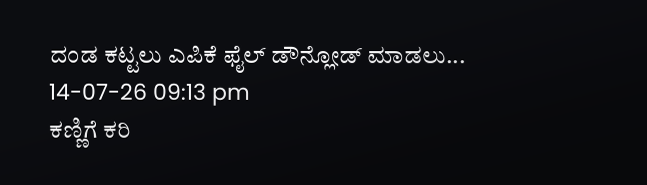ದಂಡ ಕಟ್ಟಲು ಎಪಿಕೆ ಫೈಲ್ ಡೌನ್ಲೋಡ್ ಮಾಡಲು...
14-07-26 09:13 pm
ಕಣ್ಣಿಗೆ ಕರಿ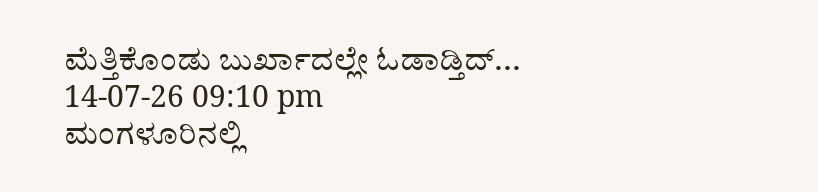ಮೆತ್ತಿಕೊಂಡು ಬುರ್ಖಾದಲ್ಲೇ ಓಡಾಡ್ತಿದ್...
14-07-26 09:10 pm
ಮಂಗಳೂರಿನಲ್ಲಿ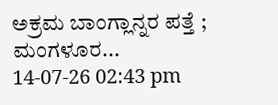ಅಕ್ರಮ ಬಾಂಗ್ಲಾನ್ನರ ಪತ್ತೆ ; ಮಂಗಳೂರ...
14-07-26 02:43 pm